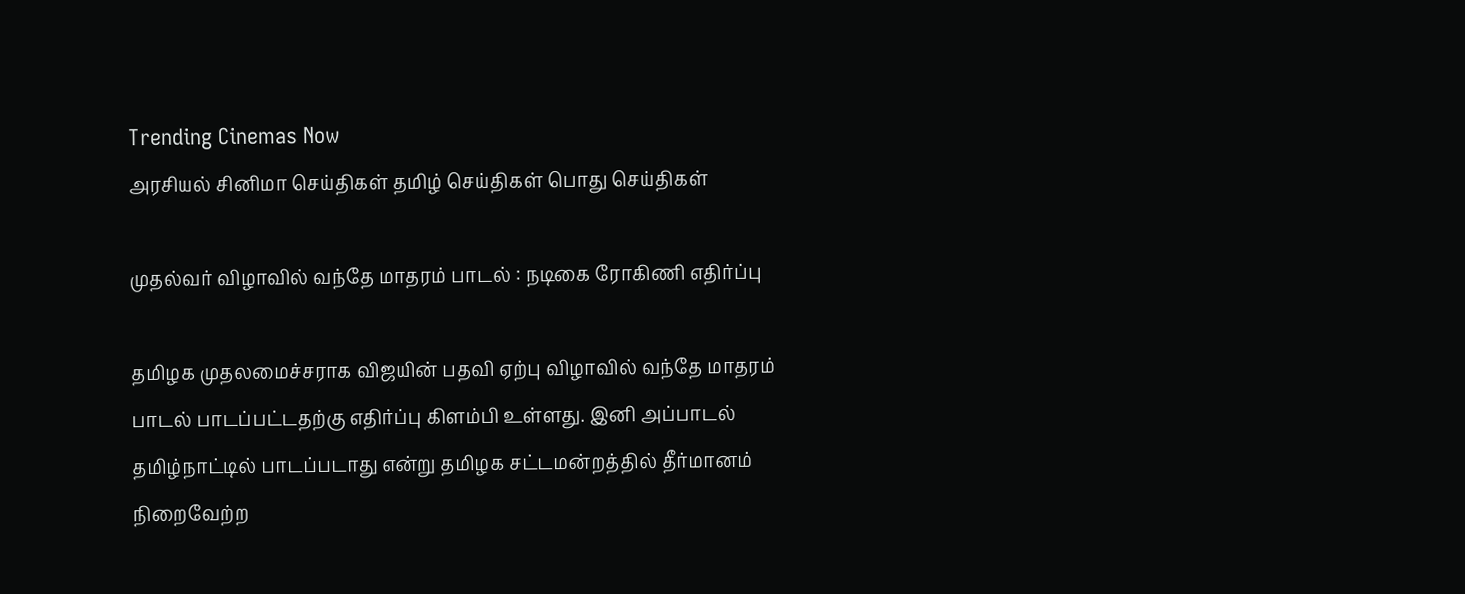Trending Cinemas Now
அரசியல் சினிமா செய்திகள் தமிழ் செய்திகள் பொது செய்திகள்

முதல்வர் விழாவில் வந்தே மாதரம் பாடல் : நடிகை ரோகிணி எதிர்ப்பு

தமிழக முதலமைச்சராக விஜயின் பதவி ஏற்பு விழாவில் வந்தே மாதரம் பாடல் பாடப்பட்டதற்கு எதிர்ப்பு கிளம்பி உள்ளது. இனி அப்பாடல் தமிழ்நாட்டில் பாடப்படாது என்று தமிழக சட்டமன்றத்தில் தீர்மானம் நிறைவேற்ற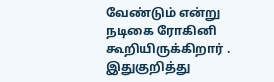வேண்டும் என்று நடிகை ரோகினி கூறியிருக்கிறார் . இதுகுறித்து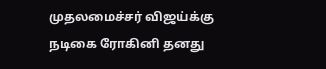முதலமைச்சர் விஜய்க்கு நடிகை ரோகினி தனது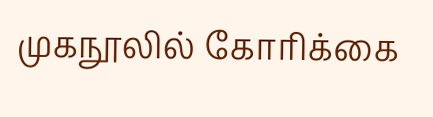முகநூலில் கோரிக்கை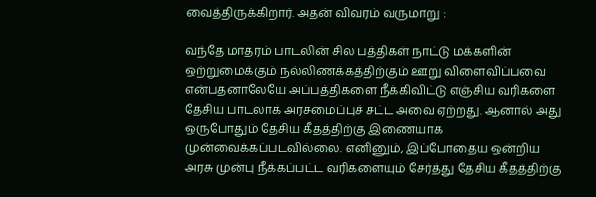வைத்திருக்கிறார். அதன் விவரம் வருமாறு :

வந்தே மாதரம் பாடலின் சில பத்திகள் நாட்டு மக்களின் ஒற்றுமைக்கும் நல்லிணக்கத்திற்கும் ஊறு விளைவிப்பவை என்பதனாலேயே அப்பத்திகளை நீக்கிவிட்டு எஞ்சிய வரிகளை தேசிய பாடலாக அரசமைப்புச் சட்ட அவை ஏற்றது. ஆனால் அது ஒருபோதும் தேசிய கீதத்திற்கு இணையாக முன்வைக்கப்படவில்லை. எனினும், இப்போதைய ஒன்றிய அரசு முன்பு நீக்கப்பட்ட வரிகளையும் சேர்த்து தேசிய கீதத்திற்கு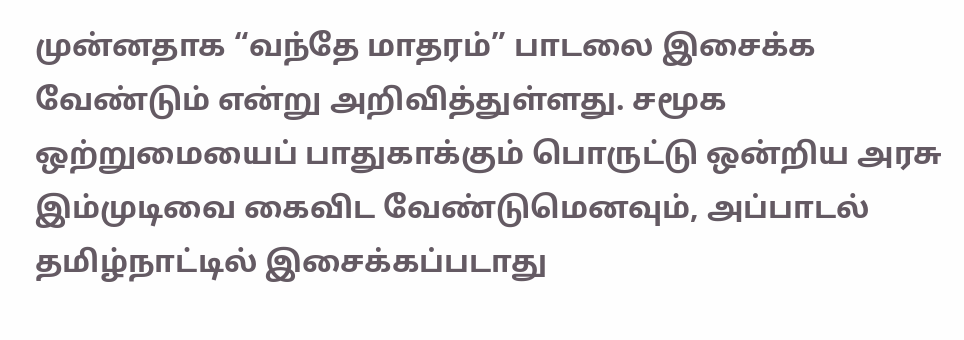முன்னதாக “வந்தே மாதரம்” பாடலை இசைக்க வேண்டும் என்று அறிவித்துள்ளது. சமூக ஒற்றுமையைப் பாதுகாக்கும் பொருட்டு ஒன்றிய அரசு இம்முடிவை கைவிட வேண்டுமெனவும், அப்பாடல் தமிழ்நாட்டில் இசைக்கப்படாது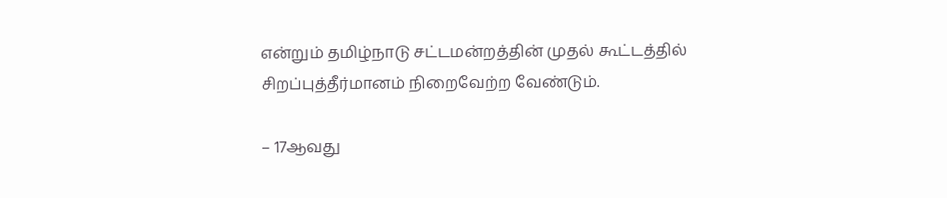என்றும் தமிழ்நாடு சட்டமன்றத்தின் முதல் கூட்டத்தில் சிறப்புத்தீர்மானம் நிறைவேற்ற வேண்டும்.

– 17ஆவது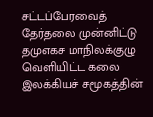சட்டப்பேரவைத் தேர்தலை முன்னிட்டு
தமுஎகச மாநிலக்குழு  வெளியிட்ட கலை இலக்கியச் சமூகத்தின்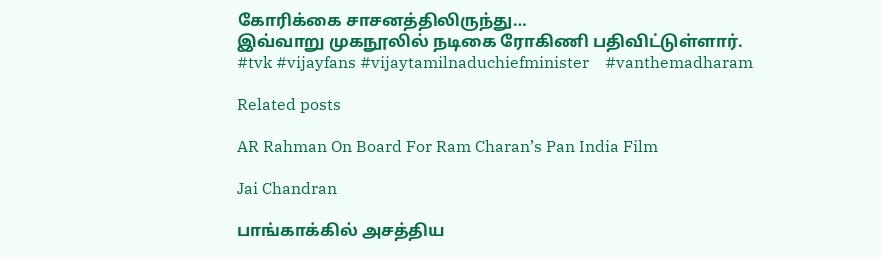கோரிக்கை சாசனத்திலிருந்து…
இவ்வாறு முகநூலில் நடிகை ரோகிணி பதிவிட்டுள்ளார்.
#tvk #vijayfans #vijaytamilnaduchiefminister    #vanthemadharam

Related posts

AR Rahman On Board For Ram Charan’s Pan India Film

Jai Chandran

பாங்காக்கில் அசத்திய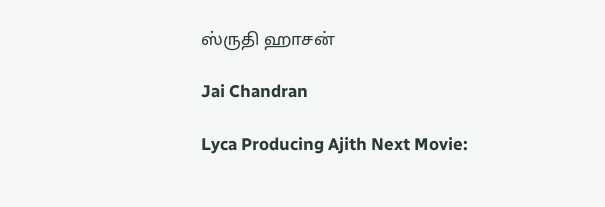ஸ்ருதி ஹாசன்

Jai Chandran

Lyca Producing Ajith Next Movie: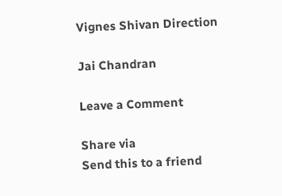Vignes Shivan Direction

Jai Chandran

Leave a Comment

Share via
Send this to a friend